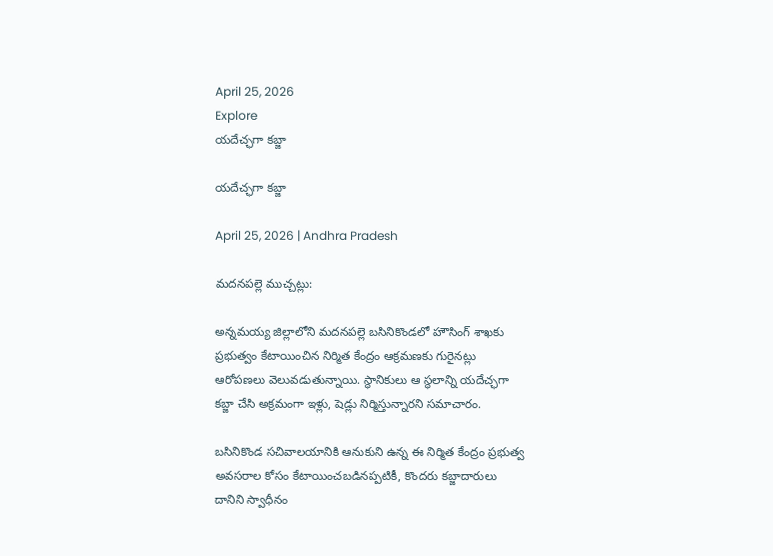April 25, 2026
Explore
యదేచ్ఛగా కబ్జా

యదేచ్ఛగా కబ్జా

April 25, 2026 | Andhra Pradesh

మదనపల్లె ముచ్చట్లు:

అన్నమయ్య జిల్లాలోని మదనపల్లె బసినికొండలో హౌసింగ్ శాఖకు ప్రభుత్వం కేటాయించిన నిర్మిత కేంద్రం ఆక్రమణకు గురైనట్లు ఆరోపణలు వెలువడుతున్నాయి. స్థానికులు ఆ స్థలాన్ని యదేచ్ఛగా కబ్జా చేసి అక్రమంగా ఇళ్లు, షెడ్లు నిర్మిస్తున్నారని సమాచారం.

బసినికొండ సచివాలయానికి ఆనుకుని ఉన్న ఈ నిర్మిత కేంద్రం ప్రభుత్వ అవసరాల కోసం కేటాయించబడినప్పటికీ, కొందరు కబ్జాదారులు దానిని స్వాధీనం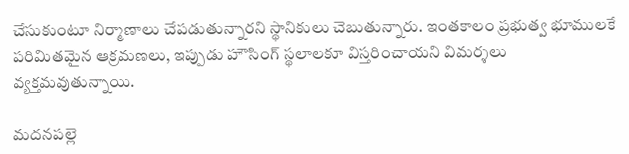చేసుకుంటూ నిర్మాణాలు చేపడుతున్నారని స్థానికులు చెబుతున్నారు. ఇంతకాలం ప్రభుత్వ భూములకే పరిమితమైన ఆక్రమణలు, ఇప్పుడు హౌసింగ్ స్థలాలకూ విస్తరించాయని విమర్శలు వ్యక్తమవుతున్నాయి.

మదనపల్లె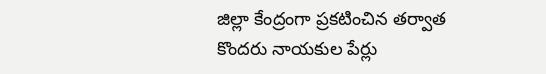జిల్లా కేంద్రంగా ప్రకటించిన తర్వాత కొందరు నాయకుల పేర్లు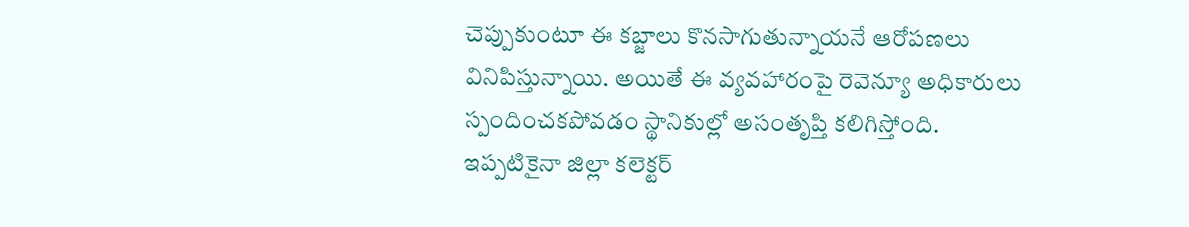చెప్పుకుంటూ ఈ కబ్జాలు కొనసాగుతున్నాయనే ఆరోపణలు వినిపిస్తున్నాయి. అయితే ఈ వ్యవహారంపై రెవెన్యూ అధికారులు స్పందించకపోవడం స్థానికుల్లో అసంతృప్తి కలిగిస్తోంది. ఇప్పటికైనా జిల్లా కలెక్టర్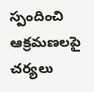స్పందించి ఆక్రమణలపై చర్యలు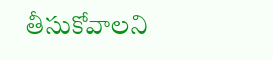తీసుకోవాలని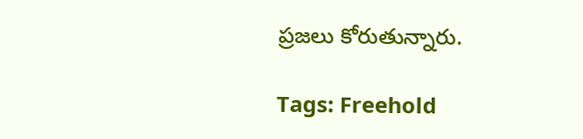ప్రజలు కోరుతున్నారు.

Tags: Freehold